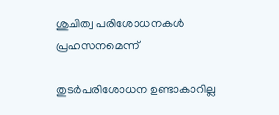ശുചിത്വ പരിശോധനകൾ പ്രഹസനമെന്ന്

തുടർപരിശോധന ഉണ്ടാകാറില്ല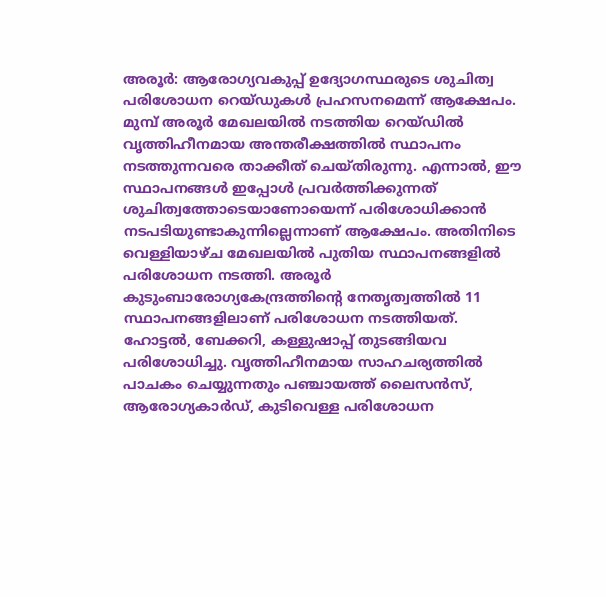അരൂർ: ആരോഗ്യവകുപ്പ് ഉദ്യോഗസ്ഥരുടെ ശുചിത്വ പരിശോധന റെയ്ഡുകൾ പ്രഹസനമെന്ന് ആക്ഷേപം. മുമ്പ് അരൂർ മേഖലയിൽ നടത്തിയ റെയ്ഡിൽ വൃത്തിഹീനമായ അന്തരീക്ഷത്തിൽ സ്ഥാപനം നടത്തുന്നവരെ താക്കീത് ചെയ്തിരുന്നു. എന്നാൽ, ഈ സ്ഥാപനങ്ങൾ ഇപ്പോൾ പ്രവർത്തിക്കുന്നത് ശുചിത്വത്തോടെയാണോയെന്ന് പരിശോധിക്കാൻ നടപടിയുണ്ടാകുന്നില്ലെന്നാണ് ആക്ഷേപം. അതിനിടെ വെള്ളിയാഴ്ച മേഖലയിൽ പുതിയ സ്ഥാപനങ്ങളിൽ പരിശോധന നടത്തി. അരൂർ കുടുംബാരോഗ്യകേന്ദ്രത്തിന്റെ നേതൃത്വത്തിൽ 11 സ്ഥാപനങ്ങളിലാണ് പരിശോധന നടത്തിയത്. ഹോട്ടൽ, ബേക്കറി, കള്ളുഷാപ്പ് തുടങ്ങിയവ പരിശോധിച്ചു. വൃത്തിഹീനമായ സാഹചര്യത്തിൽ പാചകം ചെയ്യുന്നതും പഞ്ചായത്ത്‌ ലൈസൻസ്, ആരോഗ്യകാർഡ്, കുടിവെള്ള പരിശോധന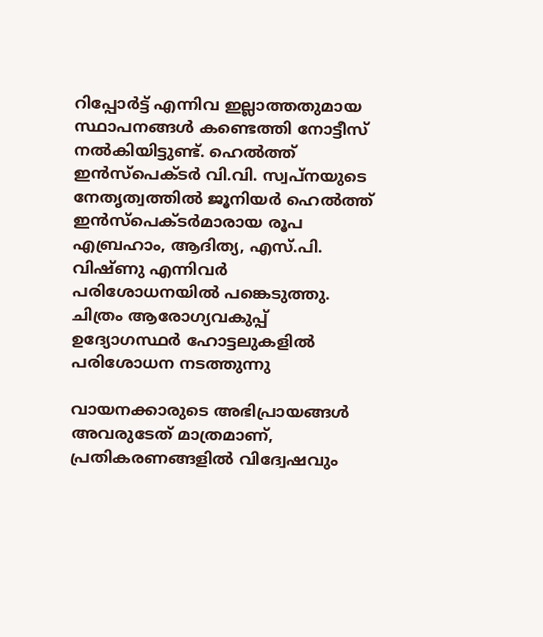റിപ്പോർട്ട്‌ എന്നിവ ഇല്ലാത്തതുമായ സ്ഥാപനങ്ങൾ കണ്ടെത്തി നോട്ടീസ് നൽകിയിട്ടുണ്ട്. ഹെൽത്ത്‌ ഇൻസ്‌പെക്ടർ വി.വി. സ്വപ്നയുടെ നേതൃത്വത്തിൽ ജൂനിയർ ഹെൽത്ത്‌ ഇൻസ്‌പെക്ടർമാരായ രൂപ എബ്രഹാം, ആദിത്യ, എസ്.പി. വിഷ്ണു എന്നിവർ പരിശോധനയിൽ പങ്കെടുത്തു. ചിത്രം ആരോഗ്യവകുപ്പ് ഉദ്യോഗസ്ഥർ ഹോട്ടലുകളിൽ പരിശോധന നടത്തുന്നു

വായനക്കാരുടെ അഭിപ്രായങ്ങള്‍ അവരുടേത് മാത്രമാണ്, പ്രതികരണങ്ങളിൽ വിദ്വേഷവും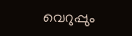വെറുപ്പും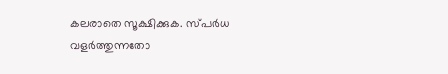കലരാതെ സൂക്ഷിക്കുക. സ്പർധ വളർത്തുന്നതോ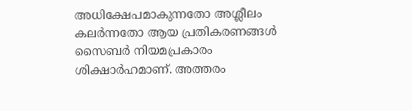അധിക്ഷേപമാകുന്നതോ അശ്ലീലം കലർന്നതോ ആയ പ്രതികരണങ്ങൾ സൈബർ നിയമപ്രകാരം ശിക്ഷാർഹമാണ്. അത്തരം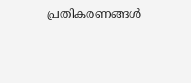പ്രതികരണങ്ങൾ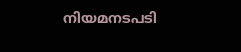നിയമനടപടി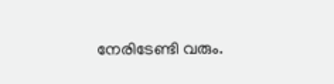നേരിടേണ്ടി വരും.